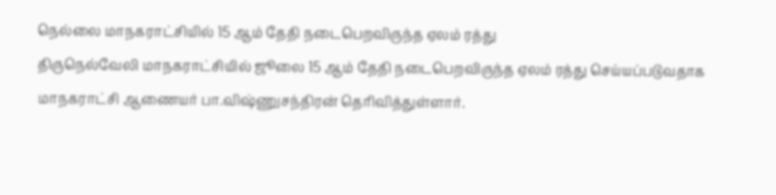நெல்லை மாநகராட்சியில் 15 ஆம் தேதி நடைபெறவிருந்த ஏலம் ரத்து
திருநெல்வேலி மாநகராட்சியில் ஜூலை 15 ஆம் தேதி நடைபெறவிருந்த ஏலம் ரத்து செய்யப்படுவதாக மாநகராட்சி ஆணையர் பா.விஷ்ணுசந்திரன் தெரிவித்துள்ளார்.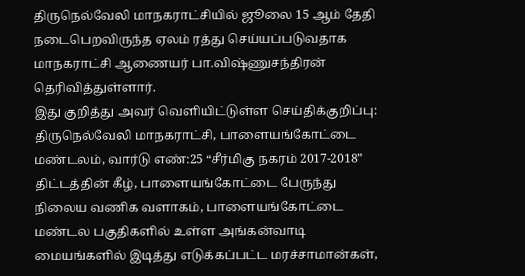திருநெல்வேலி மாநகராட்சியில் ஜூலை 15 ஆம் தேதி நடைபெறவிருந்த ஏலம் ரத்து செய்யப்படுவதாக மாநகராட்சி ஆணையர் பா.விஷ்ணுசந்திரன் தெரிவித்துள்ளார்.
இது குறித்து அவர் வெளியிட்டுள்ள செய்திக்குறிப்பு: திருநெல்வேலி மாநகராட்சி, பாளையங்கோட்டை மண்டலம், வார்டு எண்:25 “சீர்மிகு நகரம் 2017-2018” திட்டத்தின் கீழ், பாளையங்கோட்டை பேருந்து நிலைய வணிக வளாகம், பாளையங்கோட்டை மண்டல பகுதிகளில் உள்ள அங்கன்வாடி மையங்களில் இடித்து எடுக்கப்பட்ட மரச்சாமான்கள்,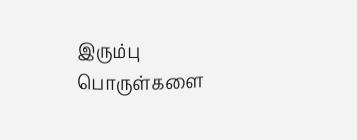இரும்பு பொருள்களை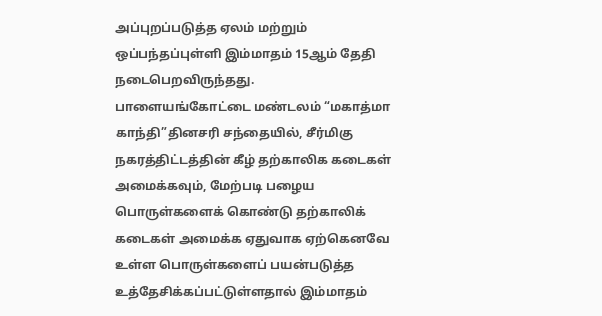அப்புறப்படுத்த ஏலம் மற்றும் ஒப்பந்தப்புள்ளி இம்மாதம் 15ஆம் தேதி நடைபெறவிருந்தது.
பாளையங்கோட்டை மண்டலம் “மகாத்மா காந்தி”தினசரி சந்தையில், சீர்மிகு நகரத்திட்டத்தின் கீழ் தற்காலிக கடைகள் அமைக்கவும், மேற்படி பழைய பொருள்களைக் கொண்டு தற்காலிக் கடைகள் அமைக்க ஏதுவாக ஏற்கெனவே உள்ள பொருள்களைப் பயன்படுத்த உத்தேசிக்கப்பட்டுள்ளதால் இம்மாதம்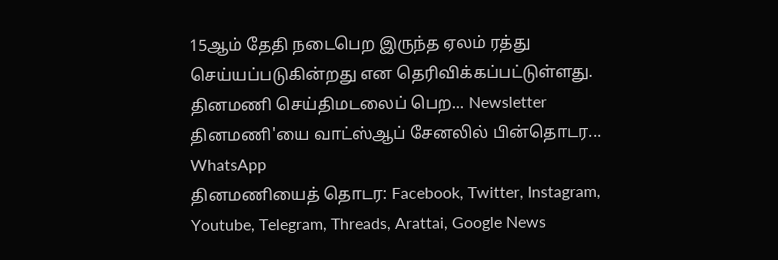15ஆம் தேதி நடைபெற இருந்த ஏலம் ரத்து செய்யப்படுகின்றது என தெரிவிக்கப்பட்டுள்ளது.
தினமணி செய்திமடலைப் பெற... Newsletter
தினமணி'யை வாட்ஸ்ஆப் சேனலில் பின்தொடர... WhatsApp
தினமணியைத் தொடர: Facebook, Twitter, Instagram, Youtube, Telegram, Threads, Arattai, Google News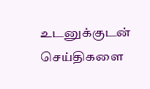உடனுக்குடன் செய்திகளை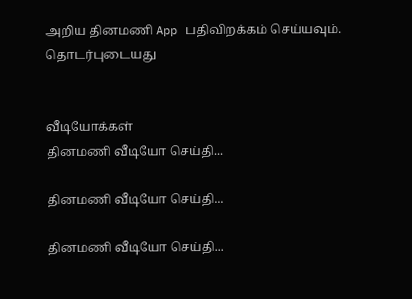அறிய தினமணி App பதிவிறக்கம் செய்யவும்.
தொடர்புடையது


வீடியோக்கள்
தினமணி வீடியோ செய்தி...

தினமணி வீடியோ செய்தி...

தினமணி வீடியோ செய்தி...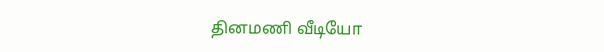தினமணி வீடியோ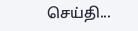செய்தி...